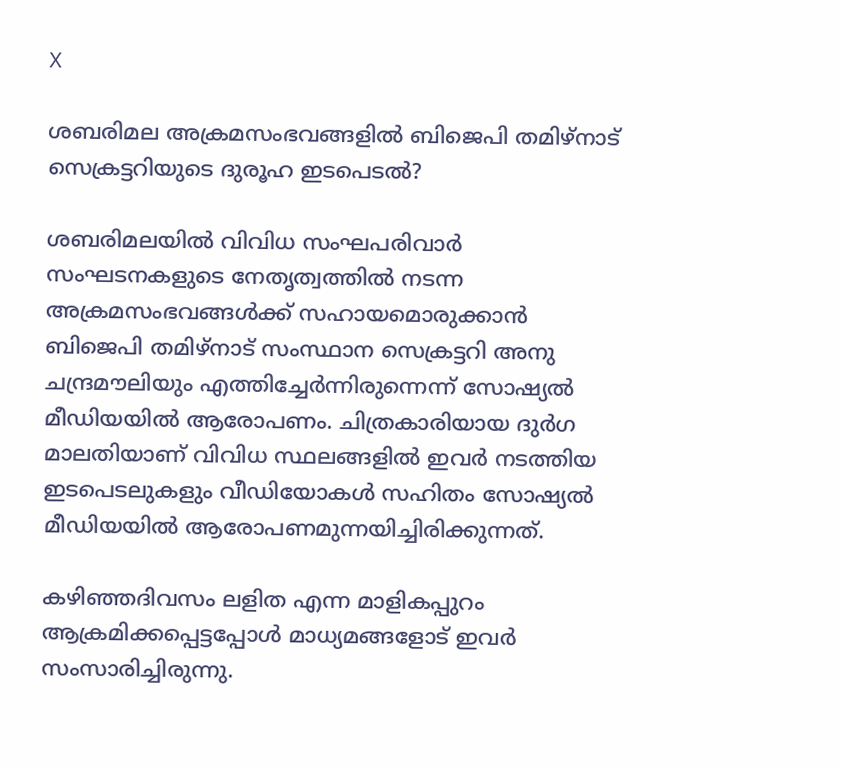X

ശബരിമല അക്രമസംഭവങ്ങളില്‍ ബിജെപി തമിഴ്നാട് സെക്രട്ടറിയുടെ ദുരൂഹ ഇടപെടൽ?

ശബരിമലയിൽ വിവിധ സംഘപരിവാർ സംഘടനകളുടെ നേതൃത്വത്തിൽ നടന്ന അക്രമസംഭവങ്ങൾക്ക് സഹായമൊരുക്കാൻ‌ ബിജെപി തമിഴ്നാട് സംസ്ഥാന സെക്രട്ടറി അനു ചന്ദ്രമൗലിയും എത്തിച്ചേർന്നിരുന്നെന്ന് സോഷ്യൽ മീഡിയയിൽ ആരോപണം. ചിത്രകാരിയായ ദുർഗ മാലതിയാണ് വിവിധ സ്ഥലങ്ങളിൽ ഇവർ നടത്തിയ ഇടപെടലുകളും വീഡിയോകൾ സഹിതം സോഷ്യൽ മീഡിയയിൽ ആരോപണമുന്നയിച്ചിരിക്കുന്നത്.

കഴിഞ്ഞദിവസം ലളിത എന്ന മാളികപ്പുറം ആക്രമിക്കപ്പെട്ടപ്പോൾ മാധ്യമങ്ങളോട് ഇവർ സംസാരിച്ചിരുന്നു.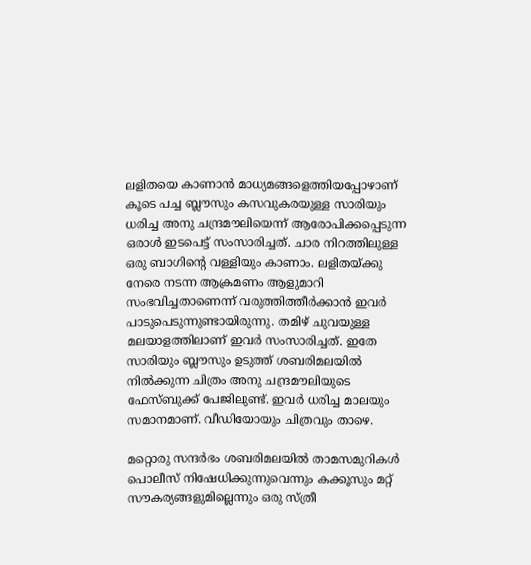ലളിതയെ കാണാൻ മാധ്യമങ്ങളെത്തിയപ്പോഴാണ് കൂടെ പച്ച ബ്ലൗസും കസവുകരയുള്ള സാരിയും ധരിച്ച അനു ചന്ദ്രമൗലിയെന്ന് ആരോപിക്കപ്പെടുന്ന ഒരാൾ ഇടപെട്ട് സംസാരിച്ചത്. ചാര നിറത്തിലുള്ള ഒരു ബാഗിന്റെ വള്ളിയും കാണാം. ലളിതയ്ക്കു നേരെ നടന്ന ആക്രമണം ആളുമാറി സംഭവിച്ചതാണെന്ന് വരുത്തിത്തീർക്കാൻ ഇവർ പാടുപെടുന്നുണ്ടായിരുന്നു. തമിഴ് ചുവയുള്ള മലയാളത്തിലാണ് ഇവർ സംസാരിച്ചത്. ഇതേ സാരിയും ബ്ലൗസും ഉടുത്ത് ശബരിമലയിൽ നിൽക്കുന്ന ചിത്രം അനു ചന്ദ്രമൗലിയുടെ ഫേസ്ബുക്ക് പേജിലുണ്ട്. ഇവർ ധരിച്ച മാലയും സമാനമാണ്. വീഡിയോയും ചിത്രവും താഴെ.

മറ്റൊരു സന്ദർഭം ശബരിമലയിൽ താമസമുറികൾ പൊലീസ് നിഷേധിക്കുന്നുവെന്നും കക്കൂസും മറ്റ് സൗകര്യങ്ങളുമില്ലെന്നും ഒരു സ്ത്രീ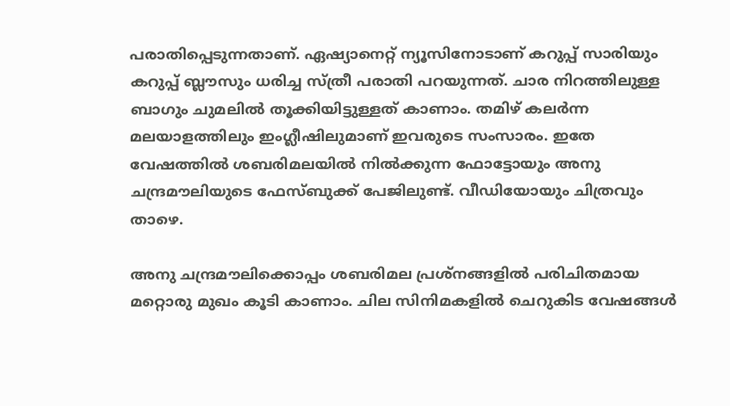പരാതിപ്പെടുന്നതാണ്. ഏഷ്യാനെറ്റ് ന്യൂസിനോടാണ് കറുപ്പ് സാരിയും കറുപ്പ് ബ്ലൗസും ധരിച്ച സ്ത്രീ പരാതി പറയുന്നത്. ചാര നിറത്തിലുള്ള ബാഗും ചുമലില്‍ തൂക്കിയിട്ടുള്ളത് കാണാം. തമിഴ് കലർന്ന മലയാളത്തിലും ഇംഗ്ലീഷിലുമാണ് ഇവരുടെ സംസാരം. ഇതേ വേഷത്തിൽ ശബരിമലയിൽ നിൽക്കുന്ന ഫോട്ടോയും അനു ചന്ദ്രമൗലിയുടെ ഫേസ്ബുക്ക് പേജിലുണ്ട്. വീഡിയോയും ചിത്രവും താഴെ.

അനു ചന്ദ്രമൗലിക്കൊപ്പം ശബരിമല പ്രശ്നങ്ങളിൽ പരിചിതമായ മറ്റൊരു മുഖം കൂടി കാണാം. ചില സിനിമകളിൽ ചെറുകിട വേഷങ്ങൾ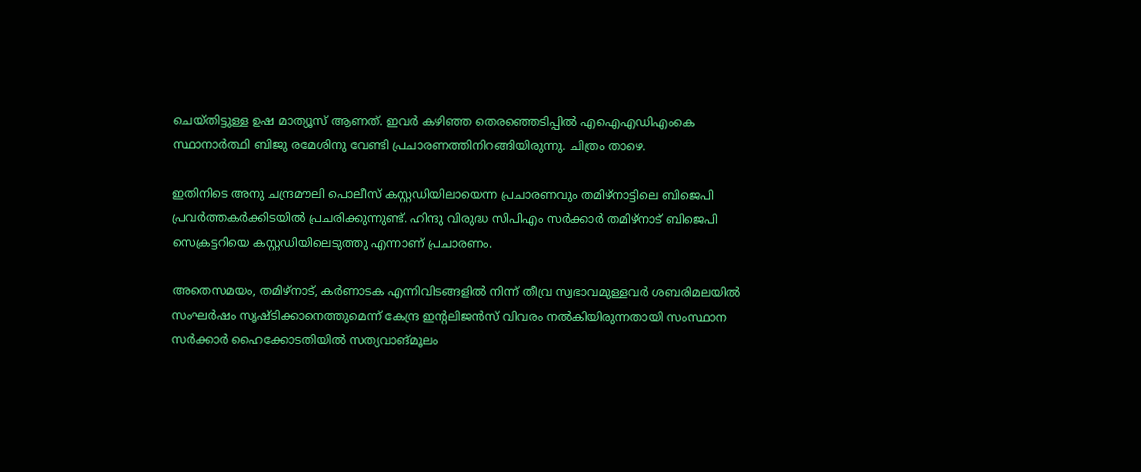ചെയ്തിട്ടുള്ള ഉഷ മാത്യൂസ് ആണത്. ഇവർ കഴിഞ്ഞ തെരഞ്ഞെടിപ്പിൽ എഐഎഡിഎംകെ സ്ഥാനാർത്ഥി ബിജു രമേശിനു വേണ്ടി പ്രചാരണത്തിനിറങ്ങിയിരുന്നു. ചിത്രം താഴെ.

ഇതിനിടെ അനു ചന്ദ്രമൗലി പൊലീസ് കസ്റ്റഡിയിലായെന്ന പ്രചാരണവും തമിഴ്നാട്ടിലെ ബിജെപി പ്രവർത്തകർക്കിടയിൽ പ്രചരിക്കുന്നുണ്ട്. ഹിന്ദു വിരുദ്ധ സിപിഎം സർക്കാര്‍ തമിഴ്നാട് ബിജെപി സെക്രട്ടറിയെ കസ്റ്റഡിയിലെടുത്തു എന്നാണ് പ്രചാരണം.

അതെസമയം, തമിഴ്നാട്, കർണാടക എന്നിവിടങ്ങളിൽ നിന്ന് തീവ്ര സ്വഭാവമുള്ളവർ ശബരിമലയിൽ സംഘർഷം സൃഷ്ടിക്കാനെത്തുമെന്ന് കേന്ദ്ര ഇന്റലിജൻസ് വിവരം നൽകിയിരുന്നതായി സംസ്ഥാന സർക്കാർ ഹൈക്കോടതിയിൽ സത്യവാങ്മൂലം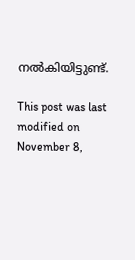നൽകിയിട്ടുണ്ട്.

This post was last modified on November 8,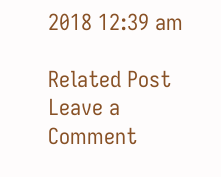2018 12:39 am

Related Post
Leave a Comment